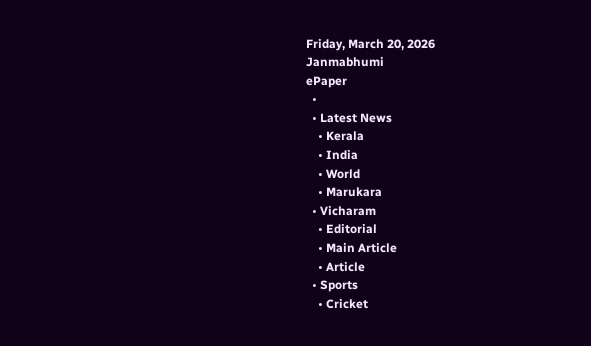Friday, March 20, 2026
Janmabhumi
ePaper
  •
  • Latest News
    • Kerala
    • India
    • World
    • Marukara
  • Vicharam
    • Editorial
    • Main Article
    • Article
  • Sports
    • Cricket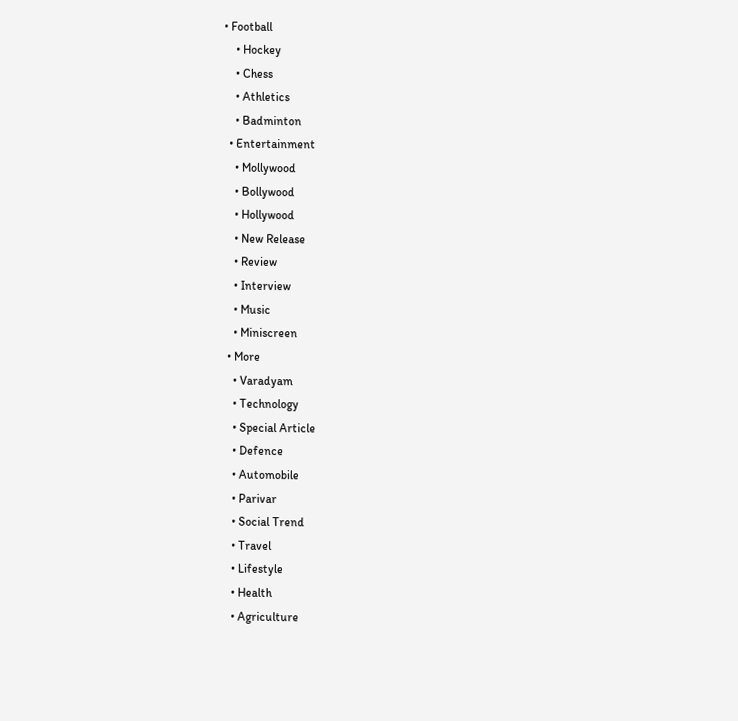• Football
    • Hockey
    • Chess
    • Athletics
    • Badminton
  • Entertainment
    • Mollywood
    • Bollywood
    • Hollywood
    • New Release
    • Review
    • Interview
    • Music
    • Miniscreen
  • More
    • Varadyam
    • Technology
    • Special Article
    • Defence
    • Automobile
    • Parivar
    • Social Trend
    • Travel
    • Lifestyle
    • Health
    • Agriculture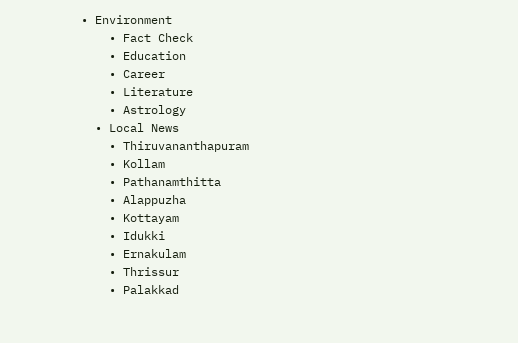• Environment
    • Fact Check
    • Education
    • Career
    • Literature
    • Astrology
  • Local News
    • Thiruvananthapuram
    • Kollam
    • Pathanamthitta
    • Alappuzha
    • Kottayam
    • Idukki
    • Ernakulam
    • Thrissur
    • Palakkad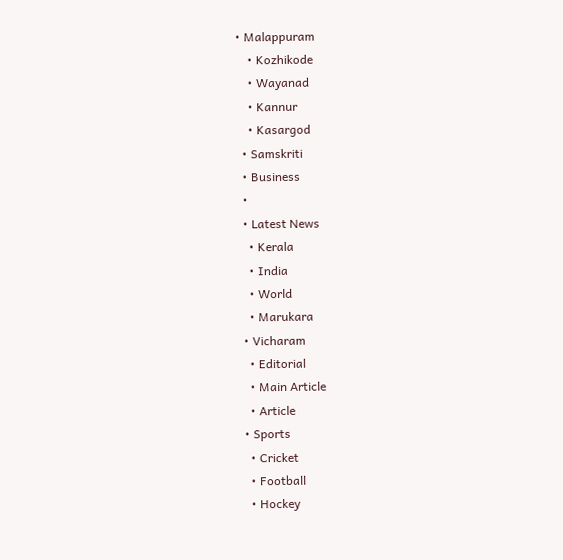• Malappuram
    • Kozhikode
    • Wayanad
    • Kannur
    • Kasargod
  • Samskriti
  • Business
  •
  • Latest News
    • Kerala
    • India
    • World
    • Marukara
  • Vicharam
    • Editorial
    • Main Article
    • Article
  • Sports
    • Cricket
    • Football
    • Hockey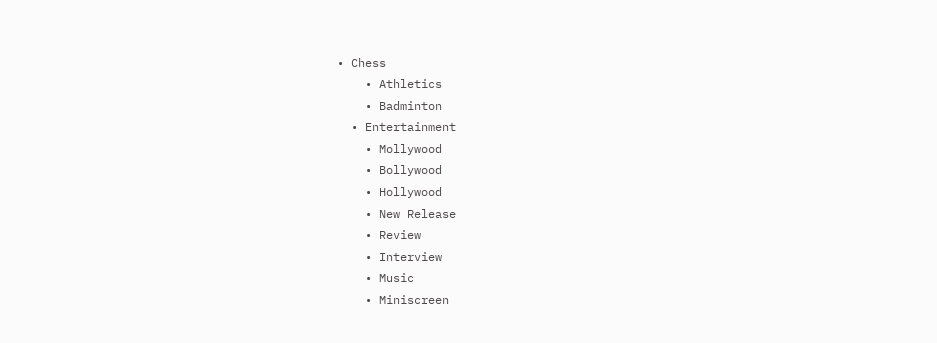• Chess
    • Athletics
    • Badminton
  • Entertainment
    • Mollywood
    • Bollywood
    • Hollywood
    • New Release
    • Review
    • Interview
    • Music
    • Miniscreen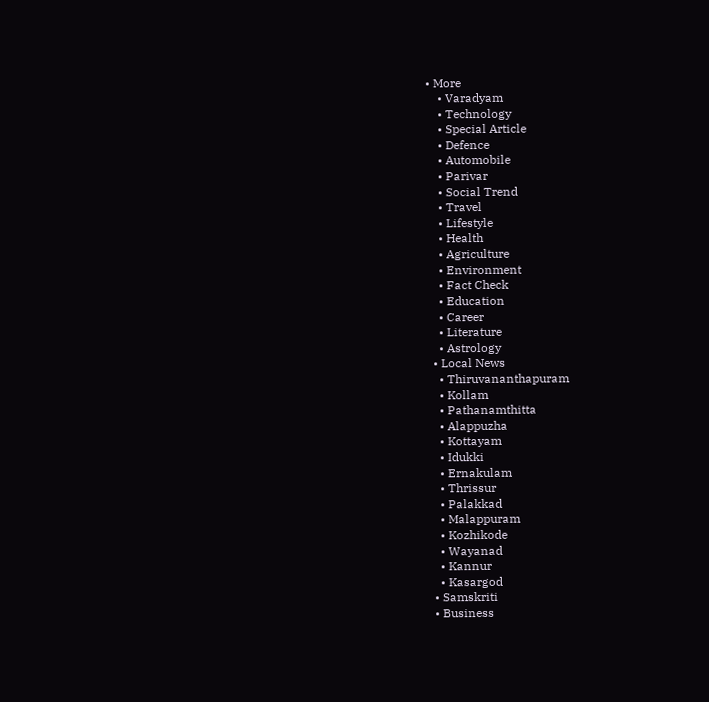• More
    • Varadyam
    • Technology
    • Special Article
    • Defence
    • Automobile
    • Parivar
    • Social Trend
    • Travel
    • Lifestyle
    • Health
    • Agriculture
    • Environment
    • Fact Check
    • Education
    • Career
    • Literature
    • Astrology
  • Local News
    • Thiruvananthapuram
    • Kollam
    • Pathanamthitta
    • Alappuzha
    • Kottayam
    • Idukki
    • Ernakulam
    • Thrissur
    • Palakkad
    • Malappuram
    • Kozhikode
    • Wayanad
    • Kannur
    • Kasargod
  • Samskriti
  • Business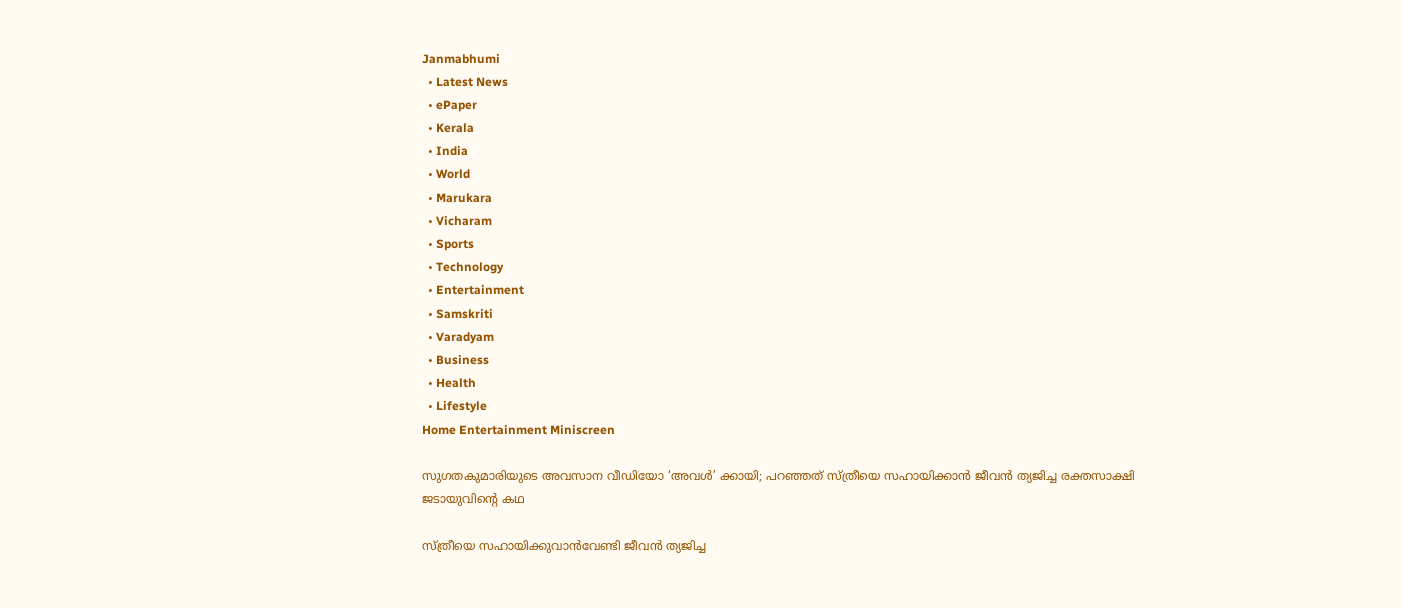Janmabhumi
  • Latest News
  • ePaper
  • Kerala
  • India
  • World
  • Marukara
  • Vicharam
  • Sports
  • Technology
  • Entertainment
  • Samskriti
  • Varadyam
  • Business
  • Health
  • Lifestyle
Home Entertainment Miniscreen

സുഗതകുമാരിയുടെ അവസാന വീഡിയോ ‘അവള്‍’ ക്കായി; പറഞ്ഞത് സ്ത്രീയെ സഹായിക്കാന്‍ ജീവന്‍ ത്യജിച്ച രക്തസാക്ഷി ജടായുവിന്റെ കഥ

സ്ത്രീയെ സഹായിക്കുവാന്‍വേണ്ടി ജീവന്‍ ത്യജിച്ച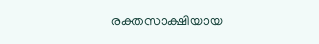രക്തസാക്ഷിയായ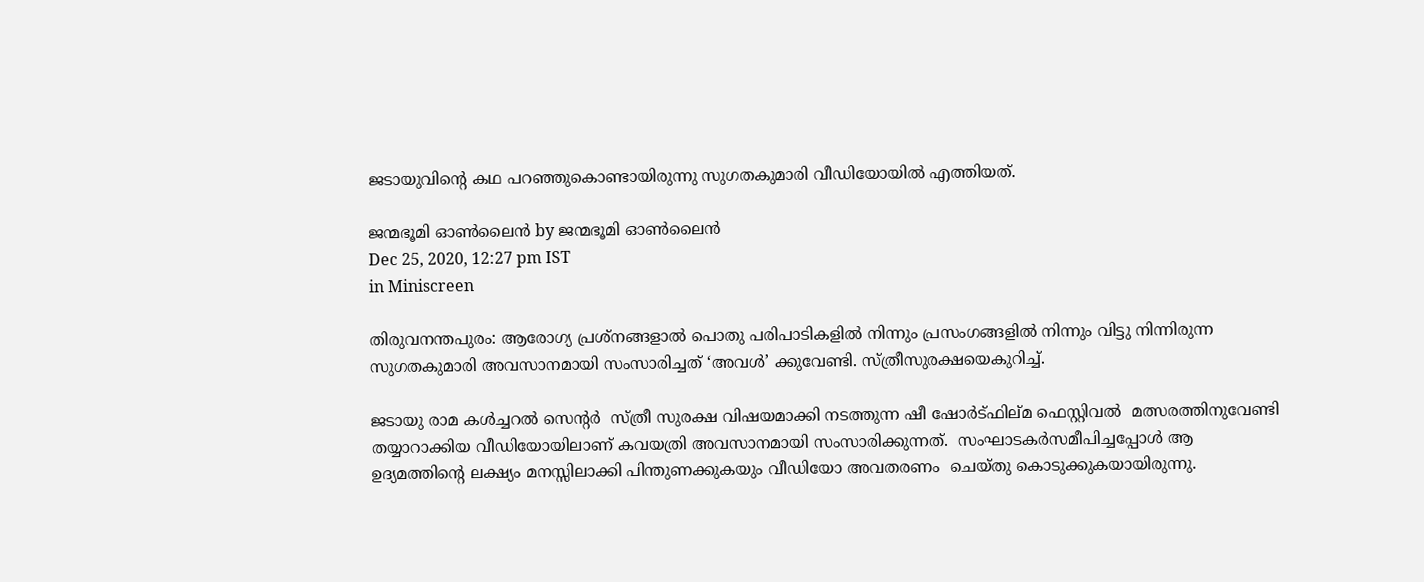ജടായുവിന്റെ കഥ പറഞ്ഞുകൊണ്ടായിരുന്നു സുഗതകുമാരി വീഡിയോയില്‍ എത്തിയത്.

ജന്മഭൂമി ഓണ്‍ലൈന്‍ by ജന്മഭൂമി ഓണ്‍ലൈന്‍
Dec 25, 2020, 12:27 pm IST
in Miniscreen

തിരുവനന്തപുരം: ആരോഗ്യ പ്രശ്‌നങ്ങളാല്‍ പൊതു പരിപാടികളില്‍ നിന്നും പ്രസംഗങ്ങളില്‍ നിന്നും വിട്ടു നിന്നിരുന്ന സുഗതകുമാരി അവസാനമായി സംസാരിച്ചത് ‘അവള്‍’ ക്കുവേണ്ടി. സ്ത്രീസുരക്ഷയെകുറിച്ച്.

ജടായു രാമ കള്‍ച്ചറല്‍ സെന്റര്‍  സ്ത്രീ സുരക്ഷ വിഷയമാക്കി നടത്തുന്ന ഷീ ഷോര്‍ട്ഫില്മ ഫെസ്റ്റിവല്‍  മത്സരത്തിനുവേണ്ടി തയ്യാറാക്കിയ വീഡിയോയിലാണ് കവയത്രി അവസാനമായി സംസാരിക്കുന്നത്.  സംഘാടകര്‍സമീപിച്ചപ്പോള്‍ ആ ഉദ്യമത്തിന്റെ ലക്ഷ്യം മനസ്സിലാക്കി പിന്തുണക്കുകയും വീഡിയോ അവതരണം  ചെയ്തു കൊടുക്കുകയായിരുന്നു.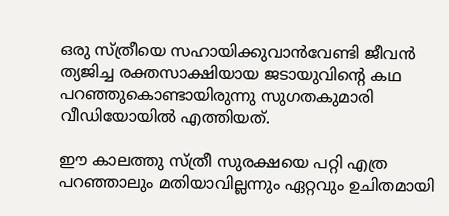ഒരു സ്ത്രീയെ സഹായിക്കുവാന്‍വേണ്ടി ജീവന്‍  ത്യജിച്ച രക്തസാക്ഷിയായ ജടായുവിന്റെ കഥ പറഞ്ഞുകൊണ്ടായിരുന്നു സുഗതകുമാരി വീഡിയോയില്‍ എത്തിയത്.

ഈ കാലത്തു സ്ത്രീ സുരക്ഷയെ പറ്റി എത്ര പറഞ്ഞാലും മതിയാവില്ലന്നും ഏറ്റവും ഉചിതമായി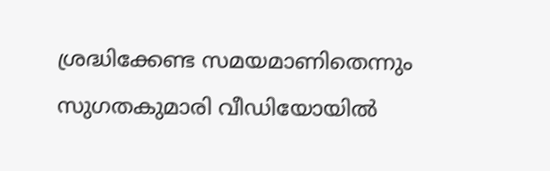ശ്രദ്ധിക്കേണ്ട സമയമാണിതെന്നും സുഗതകുമാരി വീഡിയോയില്‍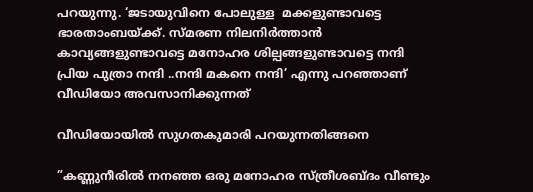പറയുന്നു. ‘ജടായുവിനെ പോലുള്ള  മക്കളുണ്ടാവട്ടെ ഭാരതാംബയ്‌ക്ക്. സ്മരണ നിലനിര്‍ത്താന്‍ കാവ്യങ്ങളുണ്ടാവട്ടെ മനോഹര ശില്പങ്ങളുണ്ടാവട്ടെ നന്ദി പ്രിയ പുത്രാ നന്ദി ..നന്ദി മകനെ നന്ദി’ എന്നു പറഞ്ഞാണ് വീഡിയോ അവസാനിക്കുന്നത്

വീഡിയോയില്‍ സുഗതകുമാരി പറയുന്നതിങ്ങനെ

”കണ്ണുനീരില്‍ നനഞ്ഞ ഒരു മനോഹര സ്ത്രീശബ്ദം വീണ്ടും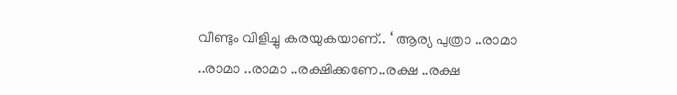വീണ്ടും വിളിച്ചു കരയുകയാണ്.. ‘ ആര്യ പുത്രാ ..രാമാ ..രാമാ ..രാമാ ..രക്ഷിക്കണേ..രക്ഷ ..രക്ഷ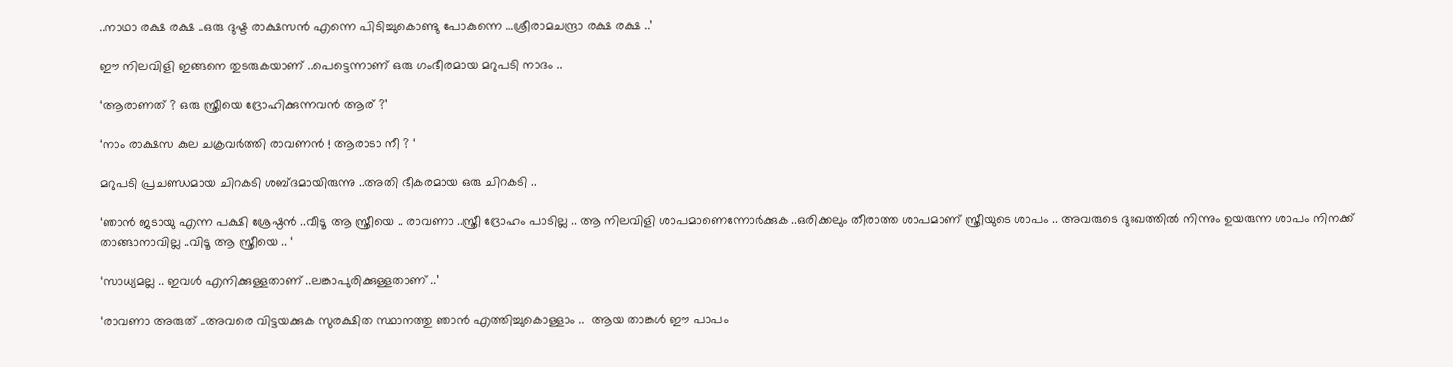..നാഥാ രക്ഷ രക്ഷ ..ഒരു ദുഷ്ട രാക്ഷസന്‍ എന്നെ പിടിച്ചുകൊണ്ടു പോകുന്നെ …ശ്രീരാമചന്ദ്രാ രക്ഷ രക്ഷ ..’

ഈ നിലവിളി ഇങ്ങനെ തുടരുകയാണ് ..പെട്ടെന്നാണ് ഒരു ഗംഭീരമായ മറുപടി നാദം ..

‘ആരാണത് ? ഒരു സ്ത്രീയെ ദ്രോഹിക്കുന്നവന്‍ ആര് ?’

‘നാം രാക്ഷസ കുല ചക്രവര്‍ത്തി രാവണന്‍ ! ആരാടാ നീ ? ‘

മറുപടി പ്രചണ്ഡമായ ചിറകടി ശബ്ദമായിരുന്നു ..അതി ഭീകരമായ ഒരു ചിറകടി ..

‘ഞാന്‍ ജടായു എന്ന പക്ഷി ശ്രേഷ്ഠന്‍ ..വീടൂ ആ സ്ത്രീയെ .. രാവണാ ..സ്ത്രീ ദ്രോഹം പാടില്ല .. ആ നിലവിളി ശാപമാണെന്നോര്‍ക്കുക ..ഒരിക്കലും തീരാത്ത ശാപമാണ് സ്ത്രീയുടെ ശാപം .. അവരുടെ ദുഃഖത്തില്‍ നിന്നും ഉയരുന്ന ശാപം നിനക്ക് താങ്ങാനാവില്ല ..വിടൂ ആ സ്ത്രീയെ .. ‘

‘സാധ്യമല്ല .. ഇവള്‍ എനിക്കുള്ളതാണ് ..ലങ്കാപുരിക്കുള്ളതാണ് ..’

‘രാവണാ അരുത് ..അവരെ വിട്ടയക്കുക സുരക്ഷിത സ്ഥാനത്തു ഞാന്‍ എത്തിച്ചുകൊള്ളാം ..  ആയ താങ്കള്‍ ഈ പാപം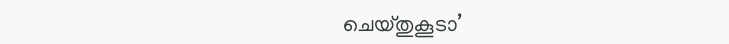ചെയ്തുകൂടാ’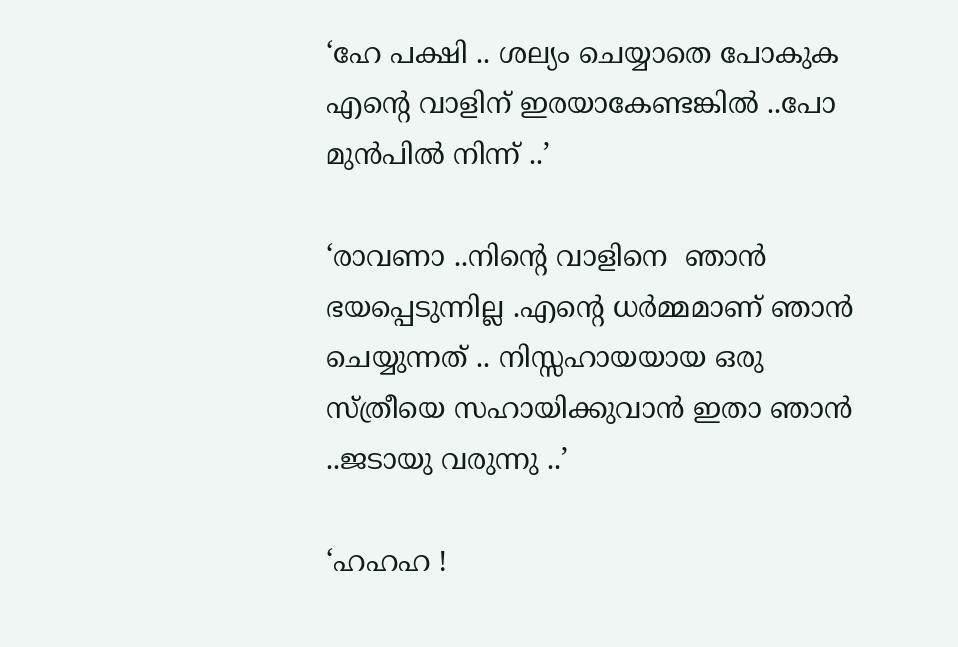‘ഹേ പക്ഷി .. ശല്യം ചെയ്യാതെ പോകുക എന്റെ വാളിന് ഇരയാകേണ്ടങ്കില്‍ ..പോ മുന്‍പില്‍ നിന്ന് ..’

‘രാവണാ ..നിന്റെ വാളിനെ  ഞാന്‍ ഭയപ്പെടുന്നില്ല .എന്റെ ധര്‍മ്മമാണ് ഞാന്‍ ചെയ്യുന്നത് .. നിസ്സഹായയായ ഒരു സ്ത്രീയെ സഹായിക്കുവാന്‍ ഇതാ ഞാന്‍ ..ജടായു വരുന്നു ..’

‘ഹഹഹ !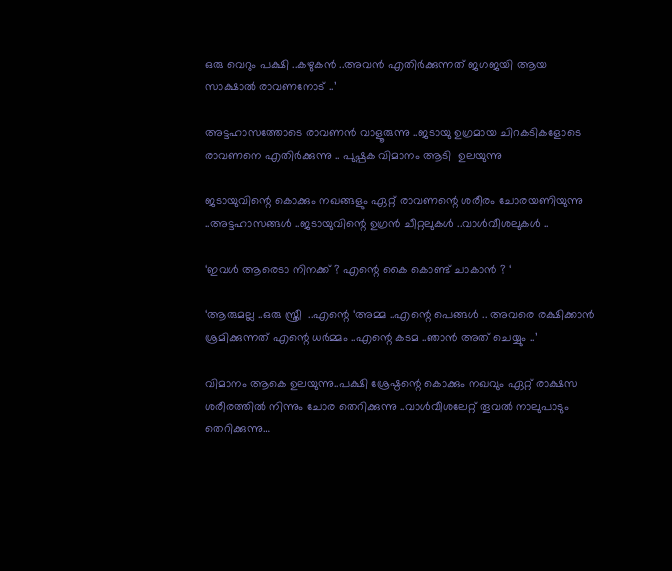ഒരു വെറും പക്ഷി ..കഴുകന്‍ ..അവന്‍ എതിര്‍ക്കുന്നത് ജഗജയി ആയ സാക്ഷാല്‍ രാവണനോട് ..’

അട്ടഹാസത്തോടെ രാവണന്‍ വാളൂരുന്നു ..ജടായു ഉഗ്രമായ ചിറകടികളോടെ രാവണനെ എതിര്‍ക്കുന്നു .. പുഷ്പക വിമാനം ആടി  ഉലയുന്നു

ജടായുവിന്റെ കൊക്കും നഖങ്ങളും ഏറ്റ് രാവണന്റെ ശരീരം ചോരയണിയുന്നു ..അട്ടഹാസങ്ങള്‍ ..ജടായുവിന്റെ ഉഗ്രന്‍ ചീറ്റലുകള്‍ ..വാള്‍വീശലുകള്‍ ..

‘ഇവള്‍ ആരെടാ നിനക്ക് ? എന്റെ കൈ കൊണ്ട് ചാകാന്‍ ? ‘

‘ആരുമല്ല ..ഒരു സ്ത്രീ  ..എന്റെ ‘അമ്മ ..എന്റെ പെങ്ങള്‍ .. അവരെ രക്ഷിക്കാന്‍ ശ്രമിക്കുന്നത് എന്റെ ധര്‍മ്മം ..എന്റെ കടമ ..ഞാന്‍ അത് ചെയ്യും ..’

വിമാനം ആകെ ഉലയുന്നു..പക്ഷി ശ്രേഷ്ഠന്റെ കൊക്കും നഖവും ഏറ്റ് രാക്ഷസ ശരീരത്തില്‍ നിന്നും ചോര തെറിക്കുന്നു ..വാള്‍വീശലേറ്റ് തൂവല്‍ നാലുപാടും തെറിക്കുന്നു…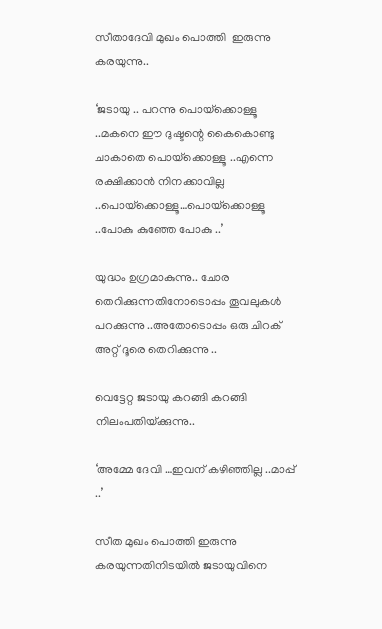സീതാദേവി മുഖം പൊത്തി  ഇരുന്നു കരയുന്നു..

‘ജടായു .. പറന്നു പൊയ്‌ക്കൊള്ളൂ ..മകനെ ഈ ദുഷ്ടന്റെ കൈകൊണ്ടു ചാകാതെ പൊയ്‌ക്കൊള്ളൂ ..എന്നെ രക്ഷിക്കാന്‍ നിനക്കാവില്ല ..പൊയ്‌ക്കൊള്ളൂ…പൊയ്‌ക്കൊള്ളൂ ..പോകു കുഞ്ഞേ പോകു ..’

യുദ്ധം ഉഗ്രമാകുന്നു.. ചോര തെറിക്കുന്നതിനോടൊപ്പം തൂവലുകള്‍ പറക്കുന്നു ..അതോടൊപ്പം ഒരു ചിറക് അറ്റ് ദൂരെ തെറിക്കുന്നു ..

വെട്ടേറ്റ ജടായു കറങ്ങി കറങ്ങി നിലംപതിയ്‌ക്കുന്നു..

‘അമ്മേ ദേവി …ഇവന് കഴിഞ്ഞില്ല ..മാപ്പ് ..’

സീത മുഖം പൊത്തി ഇരുന്നു കരയുന്നതിനിടയില്‍ ജടായുവിനെ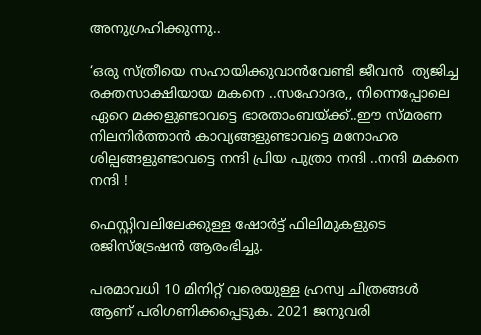അനുഗ്രഹിക്കുന്നു..

‘ഒരു സ്ത്രീയെ സഹായിക്കുവാന്‍വേണ്ടി ജീവന്‍  ത്യജിച്ച രക്തസാക്ഷിയായ മകനെ ..സഹോദര,, നിന്നെപ്പോലെ ഏറെ മക്കളുണ്ടാവട്ടെ ഭാരതാംബയ്‌ക്ക്..ഈ സ്മരണ നിലനിര്‍ത്താന്‍ കാവ്യങ്ങളുണ്ടാവട്ടെ മനോഹര ശില്പങ്ങളുണ്ടാവട്ടെ നന്ദി പ്രിയ പുത്രാ നന്ദി ..നന്ദി മകനെ നന്ദി !

ഫെസ്റ്റിവലിലേക്കുള്ള ഷോര്‍ട്ട് ഫിലിമുകളുടെ രജിസ്‌ട്രേഷന്‍ ആരംഭിച്ചു.

പരമാവധി 10 മിനിറ്റ് വരെയുള്ള ഹ്രസ്വ ചിത്രങ്ങള്‍ ആണ് പരിഗണിക്കപ്പെടുക. 2021 ജനുവരി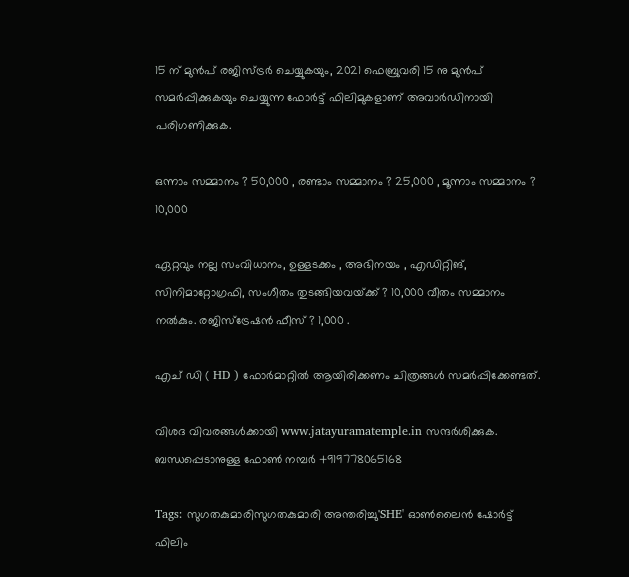15 ന് മുന്‍പ് രജിസ്ട്രര്‍ ചെയ്യുകയും, 2021 ഫെബ്രുവരി 15 നു മുന്‍പ് സമര്‍പ്പിക്കുകയും ചെയ്യുന്ന ഫോര്‍ട്ട് ഫിലിമുകളാണ് അവാര്‍ഡിനായി പരിഗണിക്കുക.

ഒന്നാം സമ്മാനം ? 50,000 , രണ്ടാം സമ്മാനം ? 25,000 , മൂന്നാം സമ്മാനം ? 10,000

ഏറ്റവും നല്ല സംവിധാനം, ഉള്ളടക്കം , അഭിനയം , എഡിറ്റിങ്, സിനിമാറ്റോഗ്രഫി, സംഗീതം തുടങ്ങിയവയ്‌ക്ക് ? 10,000 വീതം സമ്മാനം നല്‍കും. രജിസ്‌ട്രേഷന്‍ ഫീസ് ? 1,000 .

എച് ഡി ( HD ) ഫോര്‍മാറ്റില്‍ ആയിരിക്കണം ചിത്രങ്ങള്‍ സമര്‍പ്പിക്കേണ്ടത്.

വിശദ വിവരങ്ങള്‍ക്കായി www.jatayuramatemple.in സന്ദര്‍ശിക്കുക. ബന്ധപ്പെടാനുള്ള ഫോണ്‍ നമ്പര്‍ +919778065168

Tags: സുഗതകുമാരിസുഗതകുമാരി അന്തരിച്ചു'SHE' ഓണ്‍ലൈന്‍ ഷോര്‍ട്ട് ഫിലിം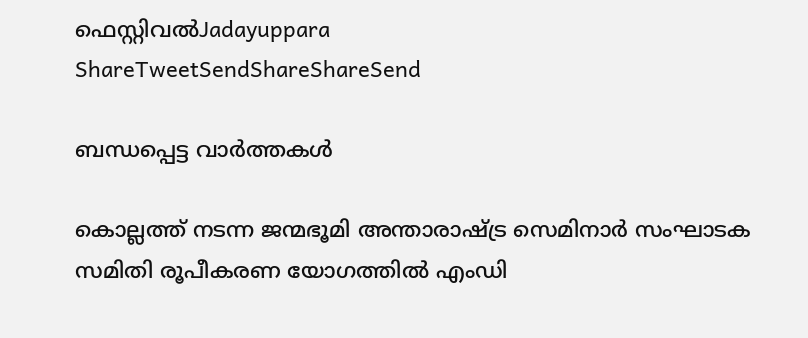ഫെസ്റ്റിവല്‍Jadayuppara
ShareTweetSendShareShareSend

ബന്ധപ്പെട്ട വാര്‍ത്തകള്‍

കൊല്ലത്ത് നടന്ന ജന്മഭൂമി അന്താരാഷ്ട്ര സെമിനാര്‍ സംഘാടക സമിതി രൂപീകരണ യോഗത്തില്‍ എംഡി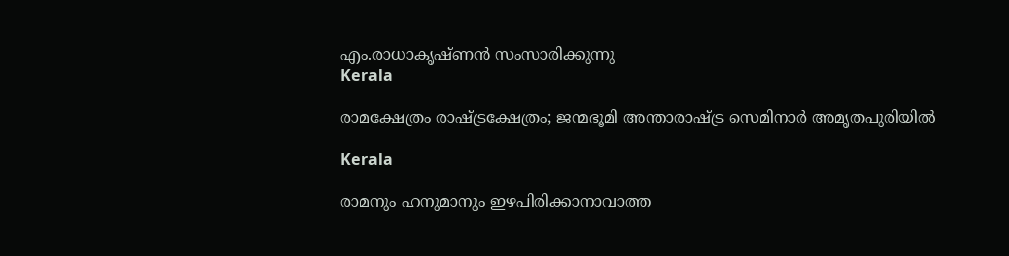എം.രാധാകൃഷ്ണന്‍ സംസാരിക്കുന്നു
Kerala

രാമക്ഷേത്രം രാഷ്‌ട്രക്ഷേത്രം; ജന്മഭൂമി അന്താരാഷ്‌ട്ര സെമിനാര്‍ അമൃതപുരിയില്‍

Kerala

രാമനും ഹനുമാനും ഇഴപിരിക്കാനാവാത്ത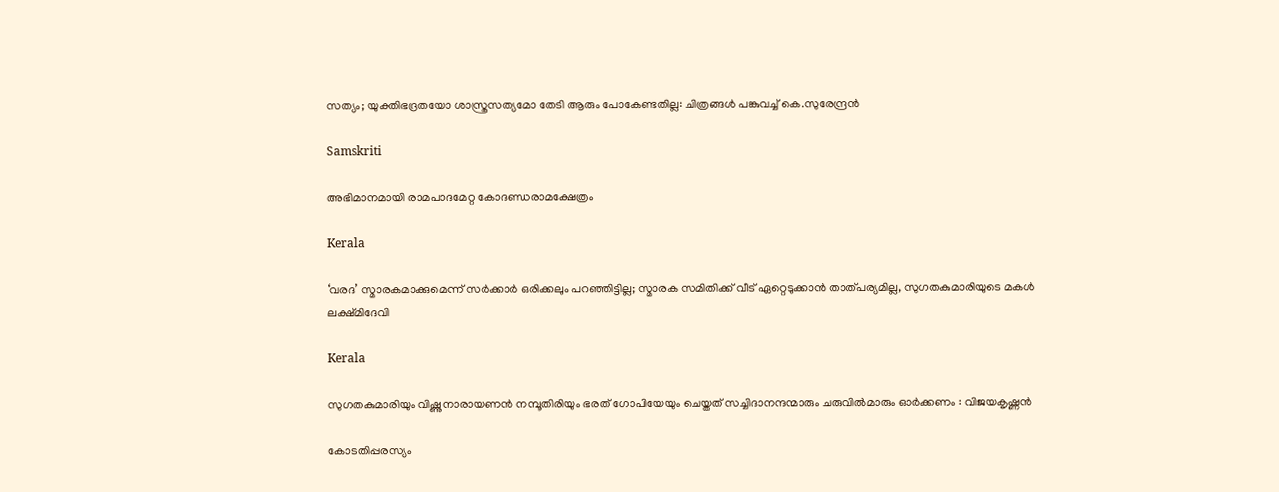സത്യം; യുക്തിഭദ്രതയോ ശാസ്ത്രസത്യമോ തേടി ആരും പോകേണ്ടതില്ല: ചിത്രങ്ങൾ പങ്കുവച്ച് കെ.സുരേന്ദ്രൻ

Samskriti

അഭിമാനമായി രാമപാദമേറ്റ കോദണ്ഡരാമക്ഷേത്രം

Kerala

‘വരദ’ സ്മാരകമാക്കുമെന്ന് സർക്കാർ ഒരിക്കലും പറഞ്ഞിട്ടില്ല; സ്മാരക സമിതിക്ക് വീട് ഏറ്റെടുക്കാൻ താത്പര്യമില്ല, സുഗതകുമാരിയുടെ മകള്‍ ലക്ഷ്മിദേവി

Kerala

സുഗതകുമാരിയും വിഷ്ണുനാരായണന്‍ നമ്പൂതിരിയും ഭരത് ഗോപിയേയും ചെയ്തത്‌ സച്ചിദാനന്ദന്മാരും ചരുവില്‍മാരും ഓര്‍ക്കണം : വിജയകൃഷ്ണന്‍

കോടതിപ്പരസ്യം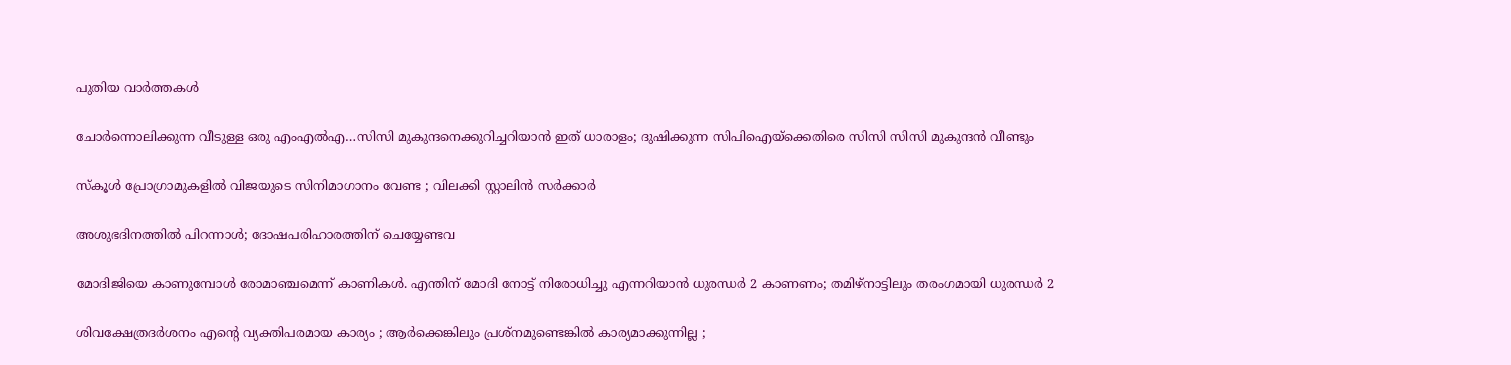പുതിയ വാര്‍ത്തകള്‍

ചോര്‍ന്നൊലിക്കുന്ന വീടുള്ള ഒരു എംഎല്‍എ…സിസി മുകുന്ദനെക്കുറിച്ചറിയാന്‍ ഇത് ധാരാളം; ദുഷിക്കുന്ന സിപിഐയ്‌ക്കെതിരെ സിസി സിസി മുകുന്ദന്‍ വീണ്ടും

സ്കൂൾ പ്രോഗ്രാമുകളിൽ വിജയുടെ സിനിമാഗാനം വേണ്ട ; വിലക്കി സ്റ്റാലിൻ സർക്കാർ

അശുഭദിനത്തിൽ പിറന്നാൾ; ദോഷപരിഹാരത്തിന് ചെയ്യേണ്ടവ

മോദിജിയെ കാണുമ്പോള്‍ രോമാഞ്ചമെന്ന് കാണികള്‍. എന്തിന് മോദി നോട്ട് നിരോധിച്ചു എന്നറിയാന്‍ ധുരന്ധര്‍ 2 കാണണം; തമിഴ്നാട്ടിലും തരംഗമായി ധുരന്ധര്‍ 2

ശിവക്ഷേത്രദർശനം എന്റെ വ്യക്തിപരമായ കാര്യം ; ആർക്കെങ്കിലും പ്രശ്‌നമുണ്ടെങ്കിൽ കാര്യമാക്കുന്നില്ല ;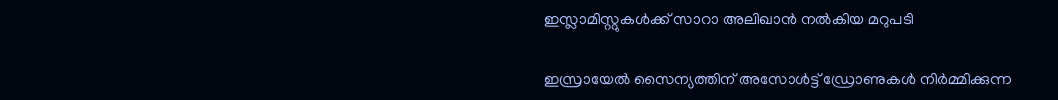ഇസ്ലാമിസ്റ്റുകൾക്ക് സാറാ അലിഖാൻ നൽകിയ മറുപടി

ഇസ്രായേൽ സൈന്യത്തിന് അസോൾട്ട് ഡ്രോണുകൾ നിർമ്മിക്കുന്ന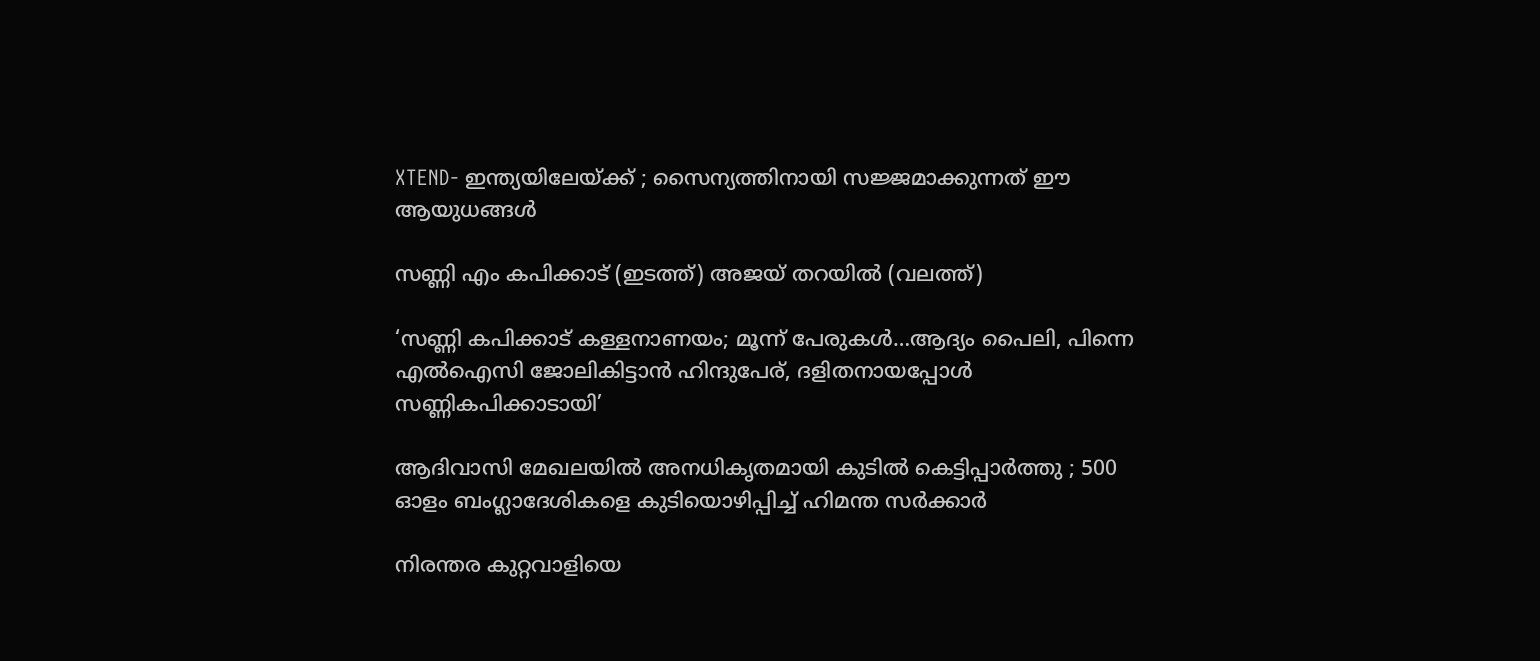XTEND- ഇന്ത്യയിലേയ്‌ക്ക് ; സൈന്യത്തിനായി സജ്ജമാക്കുന്നത് ഈ ആയുധങ്ങൾ

സണ്ണി എം കപിക്കാട് (ഇടത്ത്) അജയ് തറയില്‍ (വലത്ത്)

‘സണ്ണി കപിക്കാട് കള്ളനാണയം; മൂന്ന് പേരുകള്‍…ആദ്യം പൈലി, പിന്നെ എല്‍ഐസി ജോലികിട്ടാന്‍ ഹിന്ദുപേര്, ദളിതനായപ്പോള്‍ സണ്ണികപിക്കാടായി’

ആദിവാസി മേഖലയിൽ അനധികൃതമായി കുടിൽ കെട്ടിപ്പാർത്തു ; 500 ഓളം ബംഗ്ലാദേശികളെ കുടിയൊഴിപ്പിച്ച് ഹിമന്ത സർക്കാർ

നിരന്തര കുറ്റവാളിയെ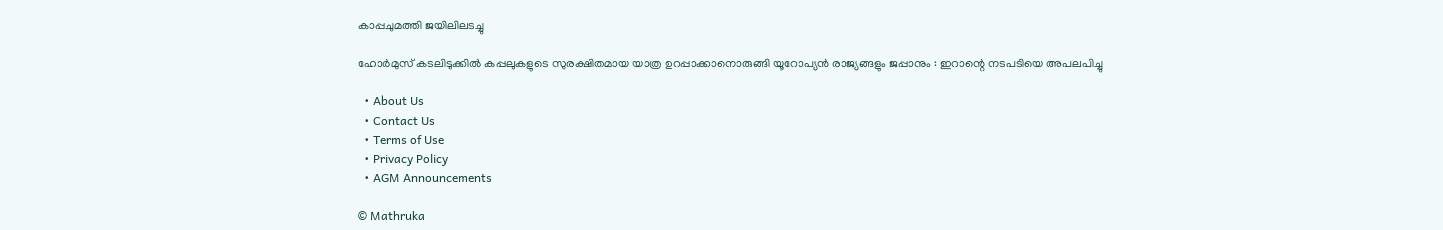കാപ്പചുമത്തി ജയിലിലടച്ചു

ഹോർമുസ് കടലിടുക്കിൽ കപ്പലുകളുടെ സുരക്ഷിതമായ യാത്ര ഉറപ്പാക്കാനൊരുങ്ങി യൂറോപ്യൻ രാജ്യങ്ങളും ജപ്പാനും : ഇറാന്റെ നടപടിയെ അപലപിച്ചു

  • About Us
  • Contact Us
  • Terms of Use
  • Privacy Policy
  • AGM Announcements

© Mathruka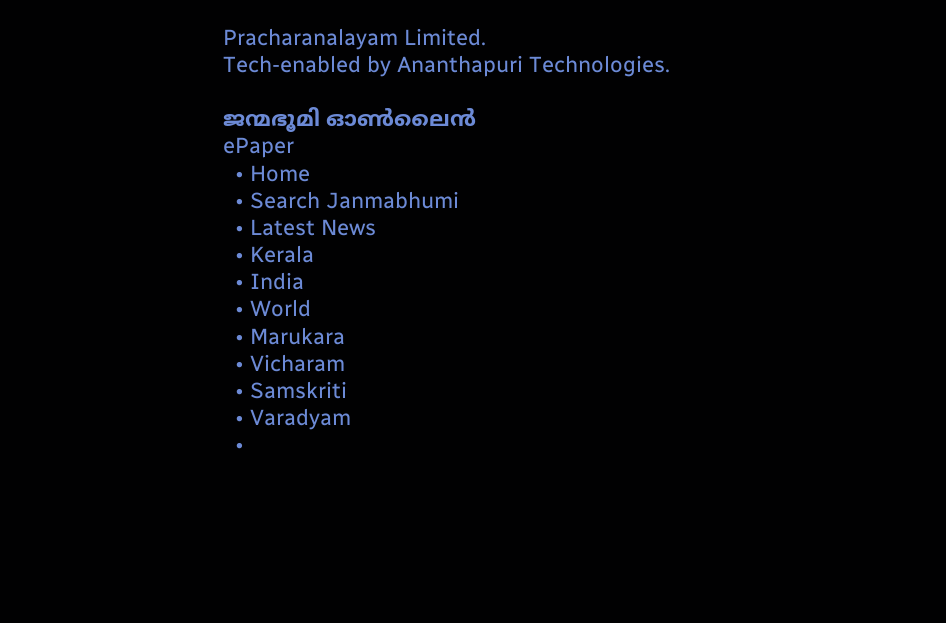Pracharanalayam Limited.
Tech-enabled by Ananthapuri Technologies.

ജന്മഭൂമി ഓണ്‍ലൈന്‍
ePaper
  • Home
  • Search Janmabhumi
  • Latest News
  • Kerala
  • India
  • World
  • Marukara
  • Vicharam
  • Samskriti
  • Varadyam
  •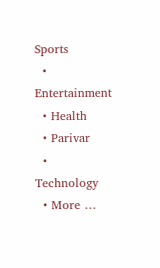Sports
  • Entertainment
  • Health
  • Parivar
  • Technology
  • More …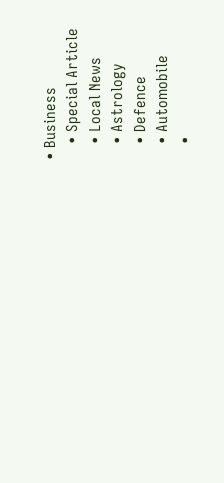• Business
    • Special Article
    • Local News
    • Astrology
    • Defence
    • Automobile
    •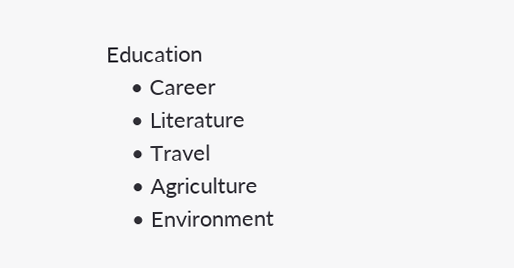Education
    • Career
    • Literature
    • Travel
    • Agriculture
    • Environment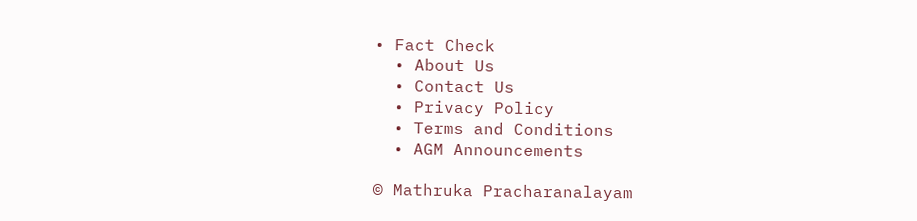• Fact Check
  • About Us
  • Contact Us
  • Privacy Policy
  • Terms and Conditions
  • AGM Announcements

© Mathruka Pracharanalayam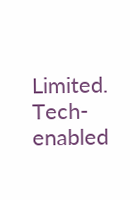Limited.
Tech-enabled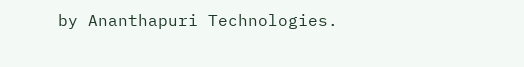by Ananthapuri Technologies.